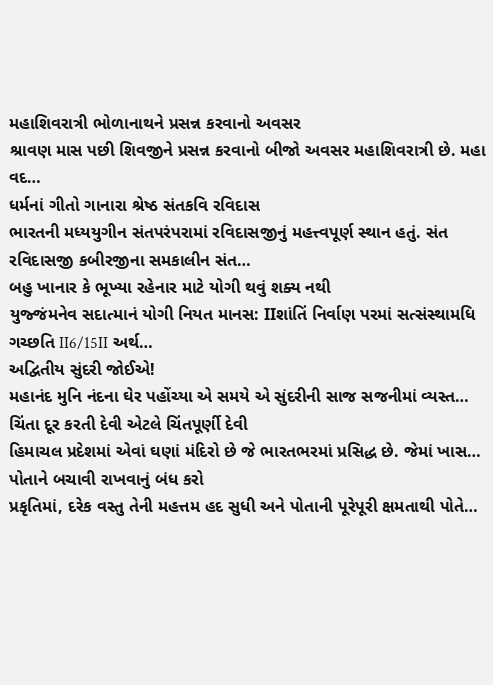મહાશિવરાત્રી ભોળાનાથને પ્રસન્ન કરવાનો અવસર
શ્રાવણ માસ પછી શિવજીને પ્રસન્ન કરવાનો બીજો અવસર મહાશિવરાત્રી છે. મહા વદ…
ધર્મનાં ગીતો ગાનારા શ્રેષ્ઠ સંતકવિ રવિદાસ
ભારતની મધ્યયુગીન સંતપરંપરામાં રવિદાસજીનું મહત્ત્વપૂર્ણ સ્થાન હતું. સંત રવિદાસજી કબીરજીના સમકાલીન સંત…
બહુ ખાનાર કે ભૂખ્યા રહેનાર માટે યોગી થવું શક્ય નથી
યુજ્જંમનેવ સદાત્માનં યોગી નિયત માનસ: IIશાંતિં નિર્વાણ પરમાં સત્સંસ્થામધિ ગચ્છતિ II6/15II અર્થ…
અદ્વિતીય સુંદરી જોઈએ!
મહાનંદ મુનિ નંદના ઘેર પહોંચ્યા એ સમયે એ સુંદરીની સાજ સજનીમાં વ્યસ્ત…
ચિંતા દૂર કરતી દેવી એટલે ચિંતપૂર્ણી દેવી
હિમાચલ પ્રદેશમાં એવાં ઘણાં મંદિરો છે જે ભારતભરમાં પ્રસિદ્ધ છે. જેમાં ખાસ…
પોતાને બચાવી રાખવાનું બંધ કરો
પ્રકૃતિમાં, દરેક વસ્તુ તેની મહત્તમ હદ સુધી અને પોતાની પૂરેપૂરી ક્ષમતાથી પોતે…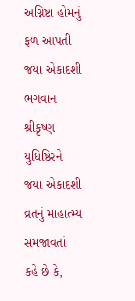અગ્નિષ્ટા હોમનું ફળ આપતી જયા એકાદશી
ભગવાન શ્રીકૃષ્ણ યુધિષ્ઠિરને જયા એકાદશી વ્રતનું માહાત્મ્ય સમજાવતાં કહે છે કે,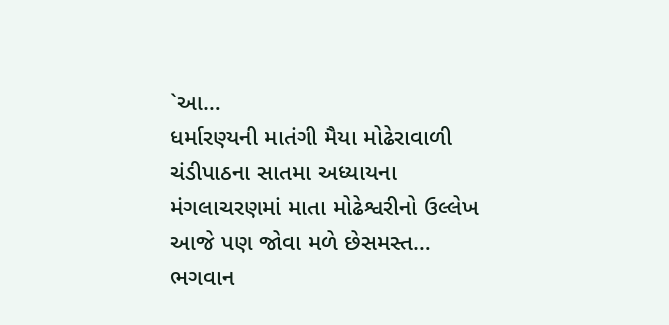`આ…
ધર્મારણ્યની માતંગી મૈયા મોઢેરાવાળી
ચંડીપાઠના સાતમા અધ્યાયના મંગલાચરણમાં માતા મોઢેશ્વરીનો ઉલ્લેખ આજે પણ જોવા મળે છેસમસ્ત…
ભગવાન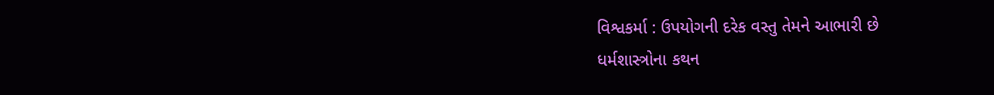વિશ્વકર્મા : ઉપયોગની દરેક વસ્તુ તેમને આભારી છે
ધર્મશાસ્ત્રોના કથન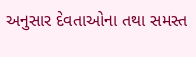અનુસાર દેવતાઓના તથા સમસ્ત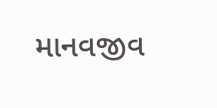માનવજીવ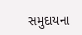સમુદાયના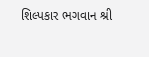શિલ્પકાર ભગવાન શ્રી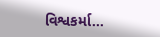વિશ્વકર્મા…